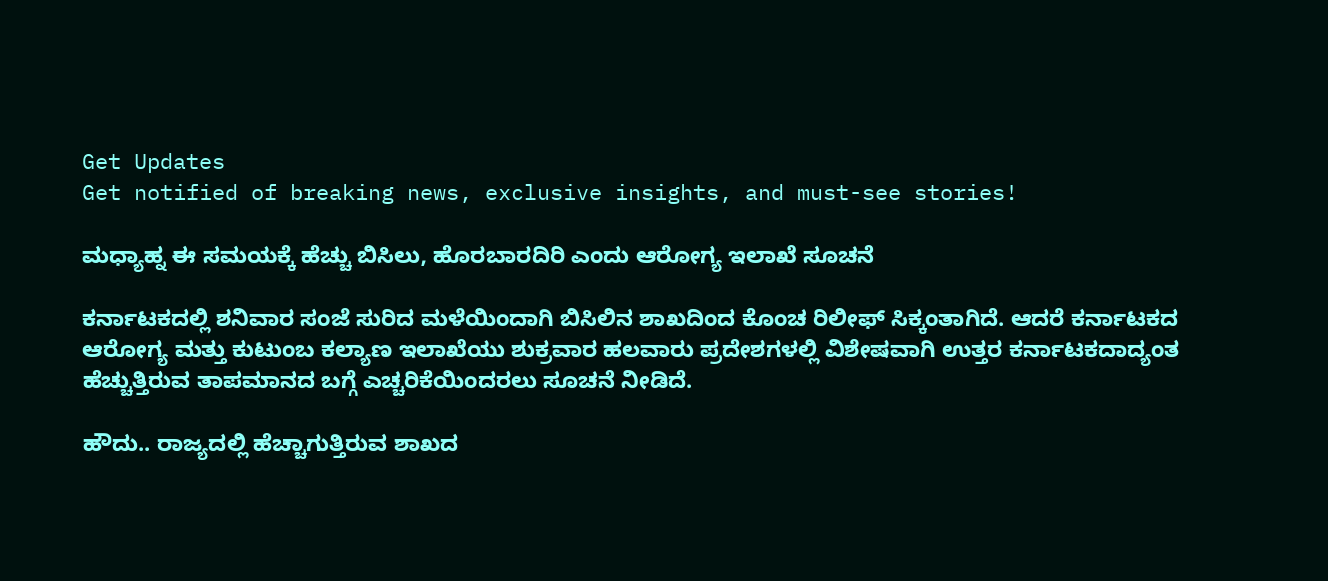Get Updates
Get notified of breaking news, exclusive insights, and must-see stories!

ಮಧ್ಯಾಹ್ನ ಈ ಸಮಯಕ್ಕೆ ಹೆಚ್ಚು ಬಿಸಿಲು, ಹೊರಬಾರದಿರಿ ಎಂದು ಆರೋಗ್ಯ ಇಲಾಖೆ ಸೂಚನೆ

ಕರ್ನಾಟಕದಲ್ಲಿ ಶನಿವಾರ ಸಂಜೆ ಸುರಿದ ಮಳೆಯಿಂದಾಗಿ ಬಿಸಿಲಿನ ಶಾಖದಿಂದ ಕೊಂಚ ರಿಲೀಫ್ ಸಿಕ್ಕಂತಾಗಿದೆ. ಆದರೆ ಕರ್ನಾಟಕದ ಆರೋಗ್ಯ ಮತ್ತು ಕುಟುಂಬ ಕಲ್ಯಾಣ ಇಲಾಖೆಯು ಶುಕ್ರವಾರ ಹಲವಾರು ಪ್ರದೇಶಗಳಲ್ಲಿ ವಿಶೇಷವಾಗಿ ಉತ್ತರ ಕರ್ನಾಟಕದಾದ್ಯಂತ ಹೆಚ್ಚುತ್ತಿರುವ ತಾಪಮಾನದ ಬಗ್ಗೆ ಎಚ್ಚರಿಕೆಯಿಂದರಲು ಸೂಚನೆ ನೀಡಿದೆ.

ಹೌದು.. ರಾಜ್ಯದಲ್ಲಿ ಹೆಚ್ಚಾಗುತ್ತಿರುವ ಶಾಖದ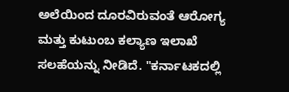ಅಲೆಯಿಂದ ದೂರವಿರುವಂತೆ ಆರೋಗ್ಯ ಮತ್ತು ಕುಟುಂಬ ಕಲ್ಯಾಣ ಇಲಾಖೆ ಸಲಹೆಯನ್ನು ನೀಡಿದೆ. "ಕರ್ನಾಟಕದಲ್ಲಿ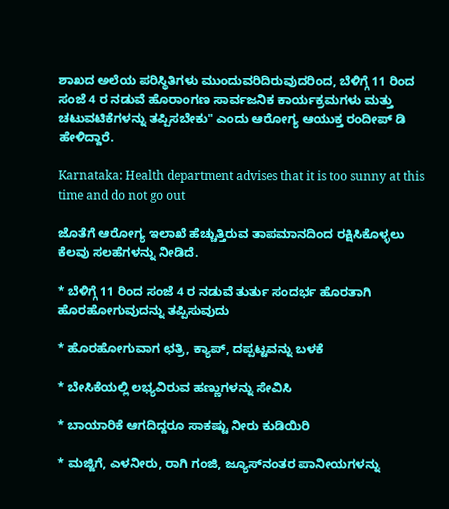ಶಾಖದ ಅಲೆಯ ಪರಿಸ್ಥಿತಿಗಳು ಮುಂದುವರಿದಿರುವುದರಿಂದ, ಬೆಳಿಗ್ಗೆ 11 ರಿಂದ ಸಂಜೆ 4 ರ ನಡುವೆ ಹೊರಾಂಗಣ ಸಾರ್ವಜನಿಕ ಕಾರ್ಯಕ್ರಮಗಳು ಮತ್ತು ಚಟುವಟಿಕೆಗಳನ್ನು ತಪ್ಪಿಸಬೇಕು" ಎಂದು ಆರೋಗ್ಯ ಆಯುಕ್ತ ರಂದೀಪ್ ಡಿ ಹೇಳಿದ್ದಾರೆ.

Karnataka: Health department advises that it is too sunny at this time and do not go out

ಜೊತೆಗೆ ಆರೋಗ್ಯ ಇಲಾಖೆ ಹೆಚ್ಚುತ್ತಿರುವ ತಾಪಮಾನದಿಂದ ರಕ್ಷಿಸಿಕೊಳ್ಳಲು ಕೆಲವು ಸಲಹೆಗಳನ್ನು ನೀಡಿದೆ.

* ಬೆಳಿಗ್ಗೆ 11 ರಿಂದ ಸಂಜೆ 4 ರ ನಡುವೆ ತುರ್ತು ಸಂದರ್ಭ ಹೊರತಾಗಿ ಹೊರಹೋಗುವುದನ್ನು ತಪ್ಪಿಸುವುದು

* ಹೊರಹೋಗುವಾಗ ಛತ್ರಿ, ಕ್ಯಾಪ್, ದಪ್ಪಟ್ಟವನ್ನು ಬಳಕೆ

* ಬೇಸಿಕೆಯಲ್ಲಿ ಲಭ್ಯವಿರುವ ಹಣ್ಣುಗಳನ್ನು ಸೇವಿಸಿ

* ಬಾಯಾರಿಕೆ ಆಗದಿದ್ದರೂ ಸಾಕಷ್ಟು ನೀರು ಕುಡಿಯಿರಿ

* ಮಜ್ಜಿಗೆ, ಎಳನೀರು, ರಾಗಿ ಗಂಜಿ, ಜ್ಯೂಸ್‌ನಂತರ ಪಾನೀಯಗಳನ್ನು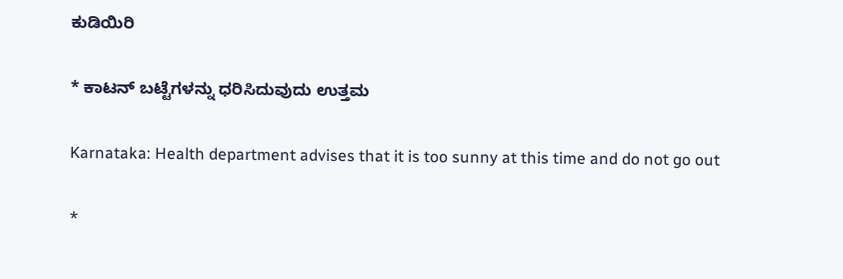ಕುಡಿಯಿರಿ

* ಕಾಟನ್ ಬಟ್ಟೆಗಳನ್ನು ಧರಿಸಿದುವುದು ಉತ್ತಮ

Karnataka: Health department advises that it is too sunny at this time and do not go out

*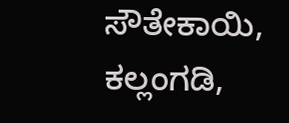ಸೌತೇಕಾಯಿ, ಕಲ್ಲಂಗಡಿ,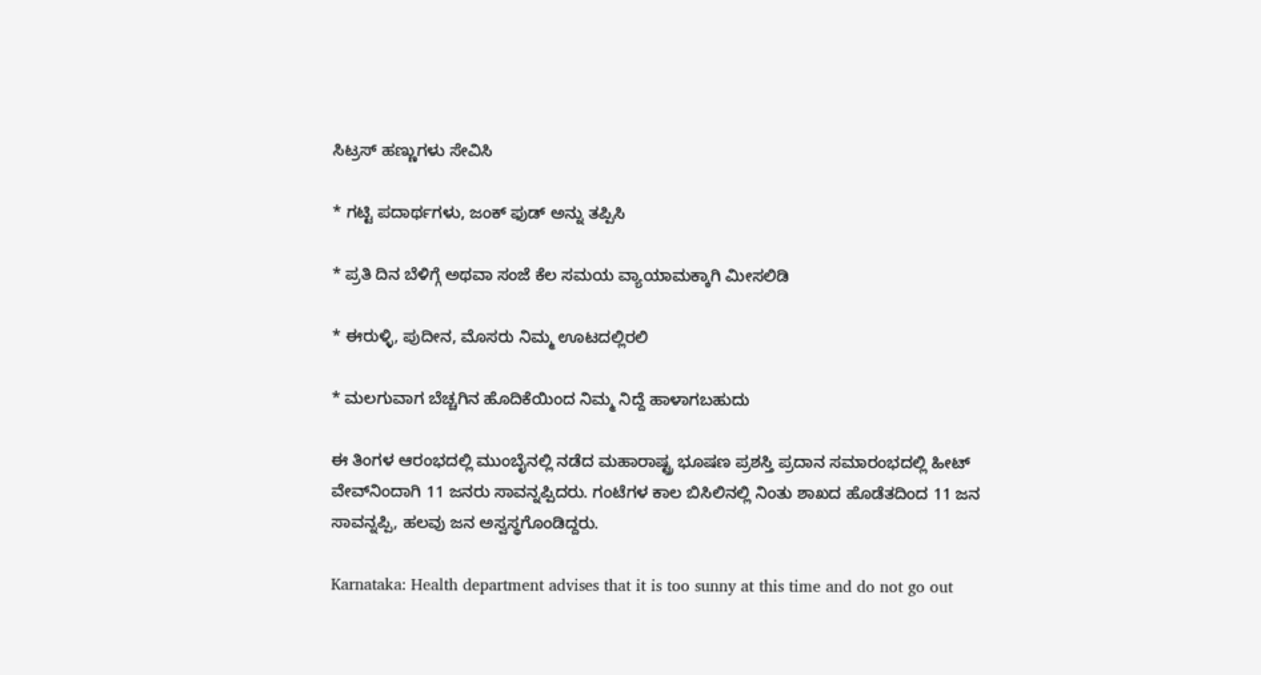ಸಿಟ್ರಸ್ ಹಣ್ಣುಗಳು ಸೇವಿಸಿ

* ಗಟ್ಟಿ ಪದಾರ್ಥಗಳು, ಜಂಕ್ ಫುಡ್‌ ಅನ್ನು ತಪ್ಪಿಸಿ

* ಪ್ರತಿ ದಿನ ಬೆಳಿಗ್ಗೆ ಅಥವಾ ಸಂಜೆ ಕೆಲ ಸಮಯ ವ್ಯಾಯಾಮಕ್ಕಾಗಿ ಮೀಸಲಿಡಿ

* ಈರುಳ್ಳಿ, ಪುದೀನ, ಮೊಸರು ನಿಮ್ಮ ಊಟದಲ್ಲಿರಲಿ

* ಮಲಗುವಾಗ ಬೆಚ್ಚಗಿನ ಹೊದಿಕೆಯಿಂದ ನಿಮ್ಮ ನಿದ್ದೆ ಹಾಳಾಗಬಹುದು

ಈ ತಿಂಗಳ ಆರಂಭದಲ್ಲಿ ಮುಂಬೈನಲ್ಲಿ ನಡೆದ ಮಹಾರಾಷ್ಟ್ರ ಭೂಷಣ ಪ್ರಶಸ್ತಿ ಪ್ರದಾನ ಸಮಾರಂಭದಲ್ಲಿ ಹೀಟ್‌ ವೇವ್‌ನಿಂದಾಗಿ 11 ಜನರು ಸಾವನ್ನಪ್ಪಿದರು. ಗಂಟೆಗಳ ಕಾಲ ಬಿಸಿಲಿನಲ್ಲಿ ನಿಂತು ಶಾಖದ ಹೊಡೆತದಿಂದ 11 ಜನ ಸಾವನ್ನಪ್ಪಿ, ಹಲವು ಜನ ಅಸ್ವಸ್ಥಗೊಂಡಿದ್ದರು.

Karnataka: Health department advises that it is too sunny at this time and do not go out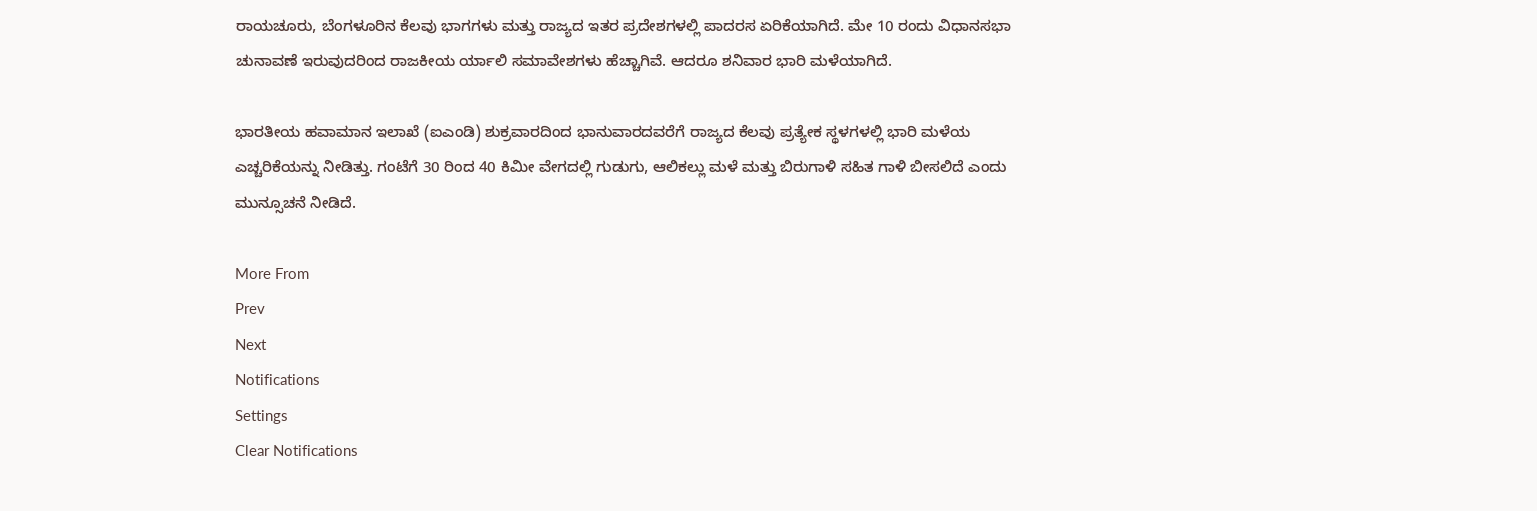ರಾಯಚೂರು, ಬೆಂಗಳೂರಿನ ಕೆಲವು ಭಾಗಗಳು ಮತ್ತು ರಾಜ್ಯದ ಇತರ ಪ್ರದೇಶಗಳಲ್ಲಿ ಪಾದರಸ ಏರಿಕೆಯಾಗಿದೆ. ಮೇ 10 ರಂದು ವಿಧಾನಸಭಾ ಚುನಾವಣೆ ಇರುವುದರಿಂದ ರಾಜಕೀಯ ರ್ಯಾಲಿ ಸಮಾವೇಶಗಳು ಹೆಚ್ಚಾಗಿವೆ. ಆದರೂ ಶನಿವಾರ ಭಾರಿ ಮಳೆಯಾಗಿದೆ.

ಭಾರತೀಯ ಹವಾಮಾನ ಇಲಾಖೆ (ಐಎಂಡಿ) ಶುಕ್ರವಾರದಿಂದ ಭಾನುವಾರದವರೆಗೆ ರಾಜ್ಯದ ಕೆಲವು ಪ್ರತ್ಯೇಕ ಸ್ಥಳಗಳಲ್ಲಿ ಭಾರಿ ಮಳೆಯ ಎಚ್ಚರಿಕೆಯನ್ನು ನೀಡಿತ್ತು. ಗಂಟೆಗೆ 30 ರಿಂದ 40 ಕಿಮೀ ವೇಗದಲ್ಲಿ ಗುಡುಗು, ಆಲಿಕಲ್ಲು ಮಳೆ ಮತ್ತು ಬಿರುಗಾಳಿ ಸಹಿತ ಗಾಳಿ ಬೀಸಲಿದೆ ಎಂದು ಮುನ್ಸೂಚನೆ ನೀಡಿದೆ.

More From
Prev
Next
Notifications
Settings
Clear Notifications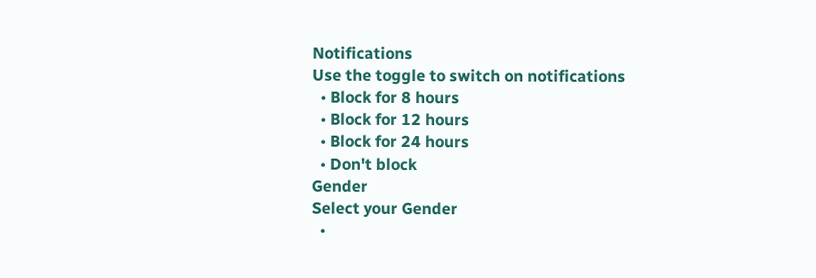Notifications
Use the toggle to switch on notifications
  • Block for 8 hours
  • Block for 12 hours
  • Block for 24 hours
  • Don't block
Gender
Select your Gender
  •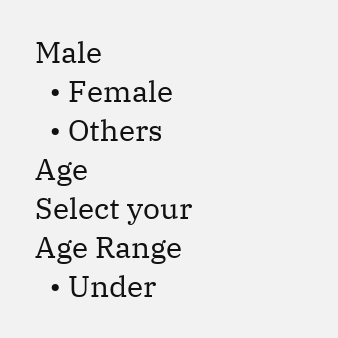Male
  • Female
  • Others
Age
Select your Age Range
  • Under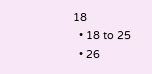18
  • 18 to 25
  • 26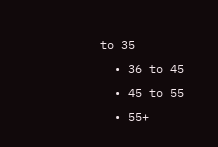to 35
  • 36 to 45
  • 45 to 55
  • 55+